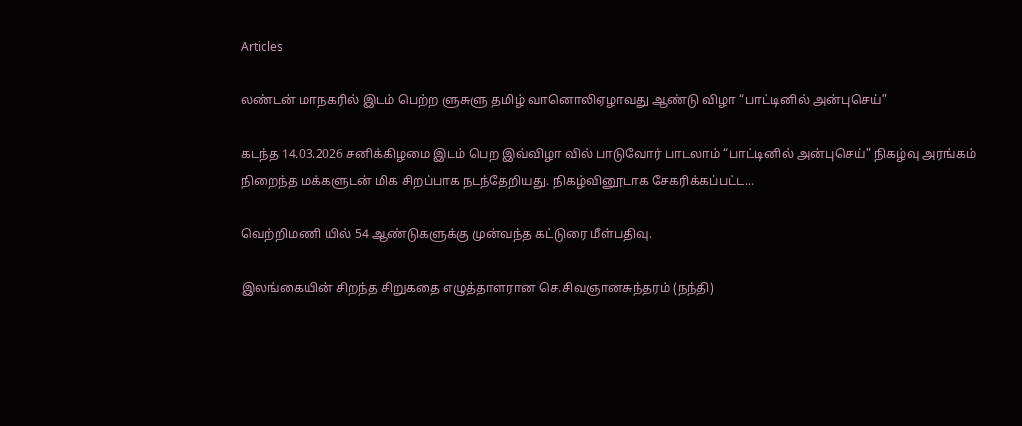Articles

லண்டன் மாநகரில் இடம் பெற்ற ளுசுளு தமிழ் வானொலிஏழாவது ஆண்டு விழா “பாட்டினில் அன்புசெய்”

கடந்த 14.03.2026 சனிக்கிழமை இடம் பெற இவ்விழா வில் பாடுவோர் பாடலாம் “பாட்டினில் அன்புசெய்” நிகழ்வு அரங்கம் நிறைந்த மக்களுடன் மிக சிறப்பாக நடந்தேறியது. நிகழ்வினூடாக சேகரிக்கப்பட்ட...

வெற்றிமணி யில் 54 ஆண்டுகளுக்கு முன்வந்த கட்டுரை மீள்பதிவு.

இலங்கையின் சிறந்த சிறுகதை எழுத்தாளரான செ.சிவஞானசுந்தரம் (நந்தி)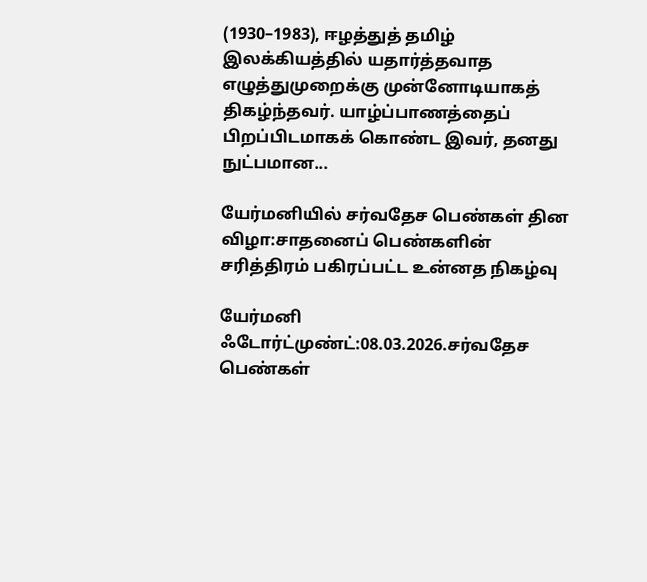(1930–1983), ஈழத்துத் தமிழ் இலக்கியத்தில் யதார்த்தவாத எழுத்துமுறைக்கு முன்னோடியாகத் திகழ்ந்தவர். யாழ்ப்பாணத்தைப் பிறப்பிடமாகக் கொண்ட இவர், தனது நுட்பமான...

யேர்மனியில் சர்வதேச பெண்கள் தின விழா:சாதனைப் பெண்களின் சரித்திரம் பகிரப்பட்ட உன்னத நிகழ்வு

யேர்மனி ஃடோர்ட்முண்ட்:08.03.2026.சர்வதேச பெண்கள்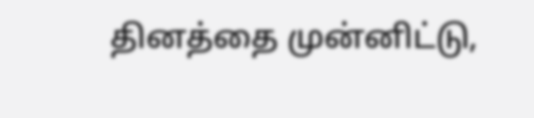தினத்தை முன்னிட்டு,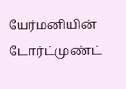யேர்மனியின் டோர்ட்முண்ட்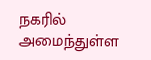நகரில் அமைந்துள்ள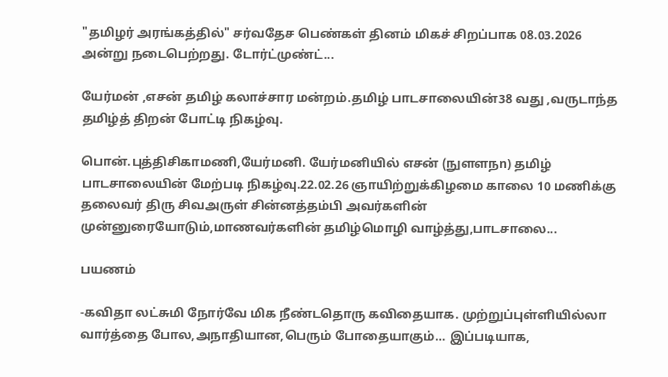"தமிழர் அரங்கத்தில்" சர்வதேச பெண்கள் தினம் மிகச் சிறப்பாக 08.03.2026 அன்று நடைபெற்றது. டோர்ட்முண்ட்...

யேர்மன் ,எசன் தமிழ் கலாச்சார மன்றம்.தமிழ் பாடசாலையின்38 வது ,வருடாந்த தமிழ்த் திறன் போட்டி நிகழ்வு.

பொன்.புத்திசிகாமணி,யேர்மனி. யேர்மனியில் எசன் (நுளளநn) தமிழ் பாடசாலையின் மேற்படி நிகழ்வு.22.02.26 ஞாயிற்றுக்கிழமை காலை 10 மணிக்கு தலைவர் திரு சிவஅருள் சின்னத்தம்பி அவர்களின் முன்னுரையோடும்,மாணவர்களின் தமிழ்மொழி வாழ்த்து,பாடசாலை...

பயணம்

-கவிதா லட்சுமி நோர்வே மிக நீண்டதொரு கவிதையாக. முற்றுப்புள்ளியில்லா வார்த்தை போல,அநாதியான,பெரும் போதையாகும்… இப்படியாக,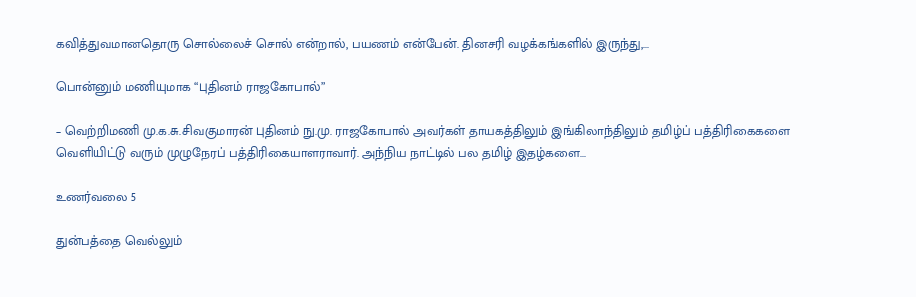கவித்துவமானதொரு சொல்லைச் சொல் என்றால், பயணம் என்பேன். தினசரி வழக்கங்களில் இருந்து,...

பொன்னும் மணியுமாக “புதினம் ராஜகோபால்”

– வெற்றிமணி மு.க.சு.சிவகுமாரன் புதினம் நு.மு. ராஜகோபால் அவர்கள் தாயகத்திலும் இங்கிலாந்திலும் தமிழ்ப் பத்திரிகைகளை வெளியிட்டு வரும் முழுநேரப் பத்திரிகையாளராவார். அந்நிய நாட்டில் பல தமிழ் இதழ்களை...

உணர்வலை 5

துன்பத்தை வெல்லும்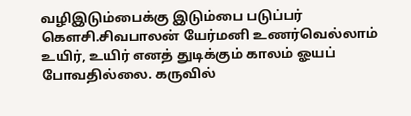வழிஇடும்பைக்கு இடும்பை படுப்பர் கௌசி.சிவபாலன் யேர்மனி உணர்வெல்லாம் உயிர், உயிர் எனத் துடிக்கும் காலம் ஓயப் போவதில்லை. கருவில்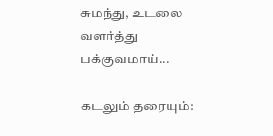சுமந்து, உடலை வளர்த்து பக்குவமாய்...

கடலும் தரையும்: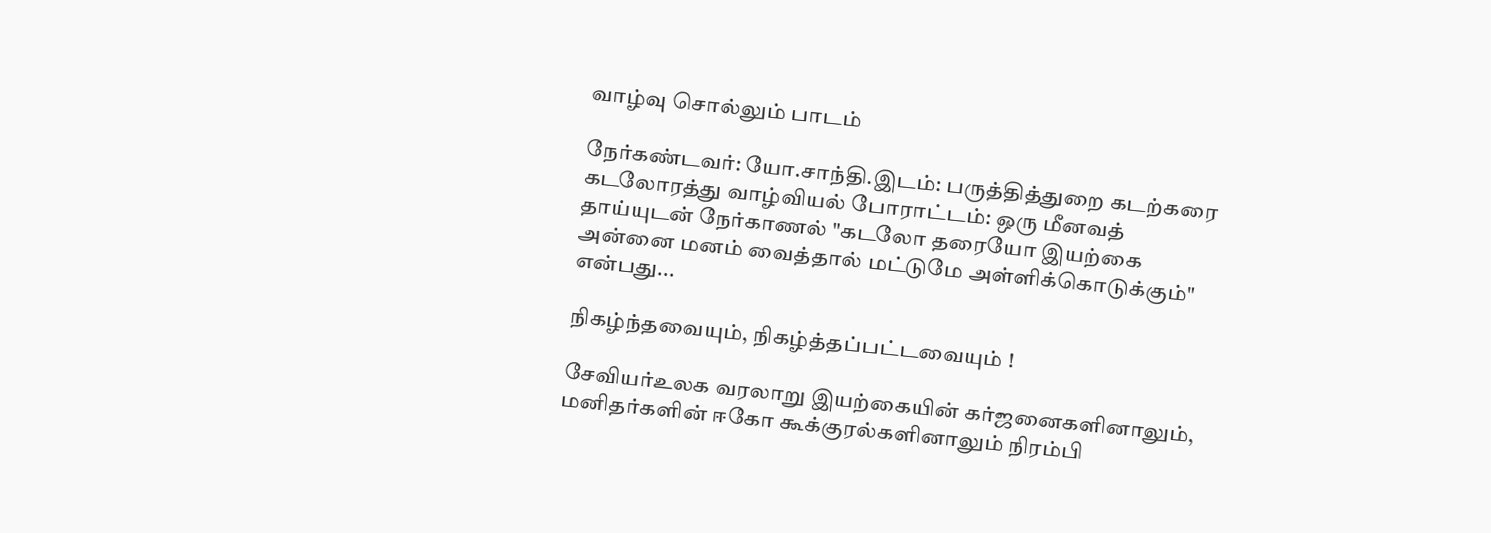வாழ்வு சொல்லும் பாடம்

நேர்கண்டவர்: யோ.சாந்தி.இடம்: பருத்தித்துறை கடற்கரை கடலோரத்து வாழ்வியல் போராட்டம்: ஒரு மீனவத் தாய்யுடன் நேர்காணல் "கடலோ தரையோ இயற்கை அன்னை மனம் வைத்தால் மட்டுமே அள்ளிக்கொடுக்கும்" என்பது...

நிகழ்ந்தவையும், நிகழ்த்தப்பட்டவையும் !

சேவியர்உலக வரலாறு இயற்கையின் கர்ஜனைகளினாலும், மனிதர்களின் ஈகோ கூக்குரல்களினாலும் நிரம்பி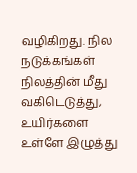வழிகிறது. நில நடுக்கங்கள் நிலத்தின் மீது வகிடெடுத்து, உயிர்களை உள்ளே இழுத்து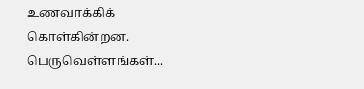உணவாக்கிக் கொள்கின்றன. பெருவெள்ளங்கள்...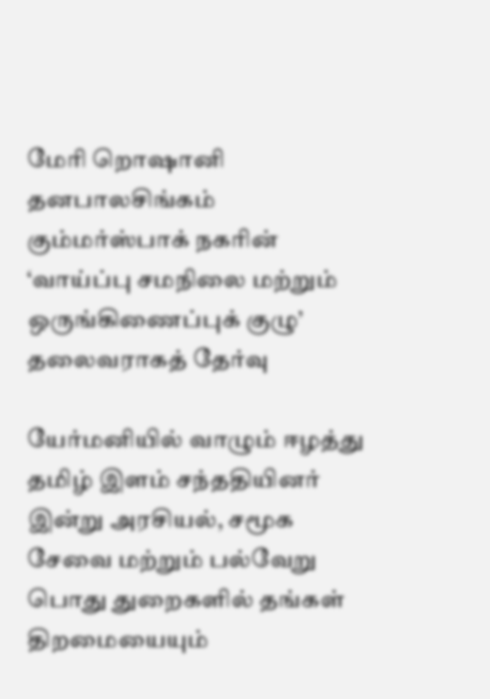மேரி றொஷானி தனபாலசிங்கம் கும்மர்ஸ்பாக் நகரின் ‘வாய்ப்பு சமநிலை மற்றும் ஒருங்கிணைப்புக் குழு’ தலைவராகத் தேர்வு

யேர்மனியில் வாழும் ஈழத்து தமிழ் இளம் சந்ததியினர் இன்று அரசியல், சமூக சேவை மற்றும் பல்வேறு பொது துறைகளில் தங்கள் திறமையையும்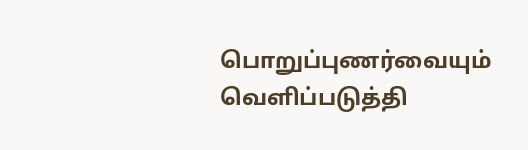பொறுப்புணர்வையும் வெளிப்படுத்தி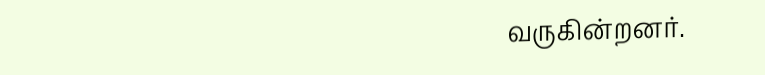வருகின்றனர்.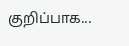குறிப்பாக...